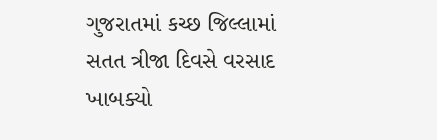ગુજરાતમાં કચ્છ જિલ્લામાં સતત ત્રીજા દિવસે વરસાદ ખાબક્યો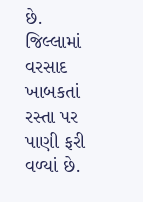છે. જિલ્લામાં વરસાદ ખાબકતાં રસ્તા પર પાણી ફરી વળ્યાં છે.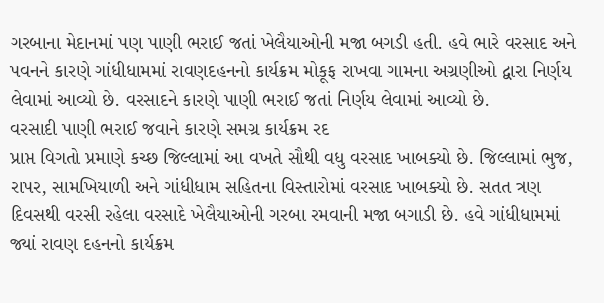ગરબાના મેદાનમાં પણ પાણી ભરાઈ જતાં ખેલૈયાઓની મજા બગડી હતી. હવે ભારે વરસાદ અને પવનને કારણે ગાંધીધામમાં રાવણદહનનો કાર્યક્રમ મોકૂફ રાખવા ગામના અગ્રણીઓ દ્વારા નિર્ણય લેવામાં આવ્યો છે. વરસાદને કારણે પાણી ભરાઈ જતાં નિર્ણય લેવામાં આવ્યો છે.
વરસાદી પાણી ભરાઈ જવાને કારણે સમગ્ર કાર્યક્રમ રદ
પ્રાપ્ત વિગતો પ્રમાણે કચ્છ જિલ્લામાં આ વખતે સૌથી વધુ વરસાદ ખાબક્યો છે. જિલ્લામાં ભુજ, રાપર, સામખિયાળી અને ગાંધીધામ સહિતના વિસ્તારોમાં વરસાદ ખાબક્યો છે. સતત ત્રણ દિવસથી વરસી રહેલા વરસાદે ખેલૈયાઓની ગરબા રમવાની મજા બગાડી છે. હવે ગાંધીધામમાં જ્યાં રાવણ દહનનો કાર્યક્રમ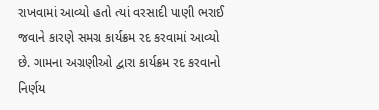રાખવામાં આવ્યો હતો ત્યાં વરસાદી પાણી ભરાઈ જવાને કારણે સમગ્ર કાર્યક્રમ રદ કરવામાં આવ્યો છે. ગામના અગ્રણીઓ દ્વારા કાર્યક્રમ રદ કરવાનો નિર્ણય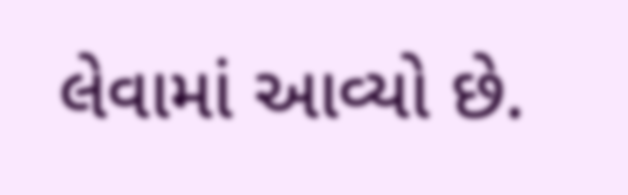લેવામાં આવ્યો છે.